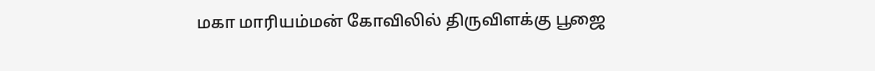மகா மாரியம்மன் கோவிலில் திருவிளக்கு பூஜை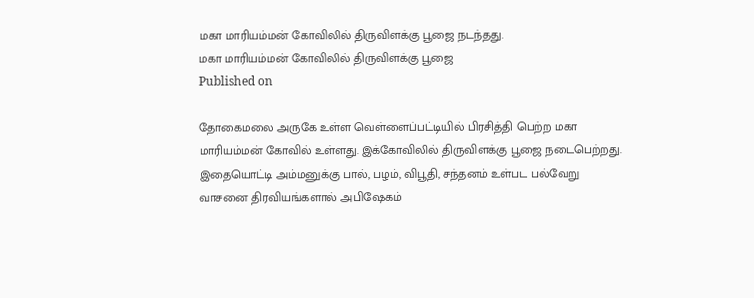மகா மாரியம்மன் கோவிலில் திருவிளக்கு பூஜை நடந்தது.
மகா மாரியம்மன் கோவிலில் திருவிளக்கு பூஜை
Published on

தோகைமலை அருகே உள்ள வெள்ளைப்பட்டியில் பிரசித்தி பெற்ற மகா மாரியம்மன் கோவில் உள்ளது. இக்கோவிலில் திருவிளக்கு பூஜை நடைபெற்றது. இதையொட்டி அம்மனுக்கு பால், பழம், விபூதி, சந்தனம் உள்பட பல்வேறு வாசனை திரவியங்களால் அபிஷேகம்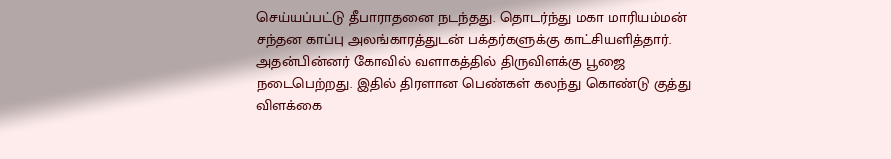செய்யப்பட்டு தீபாராதனை நடந்தது. தொடர்ந்து மகா மாரியம்மன் சந்தன காப்பு அலங்காரத்துடன் பக்தர்களுக்கு காட்சியளித்தார். அதன்பின்னர் கோவில் வளாகத்தில் திருவிளக்கு பூஜை நடைபெற்றது. இதில் திரளான பெண்கள் கலந்து கொண்டு குத்து விளக்கை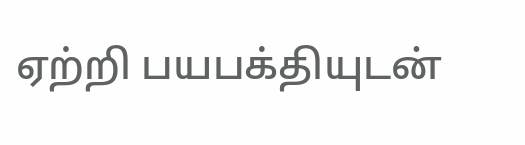ஏற்றி பயபக்தியுடன்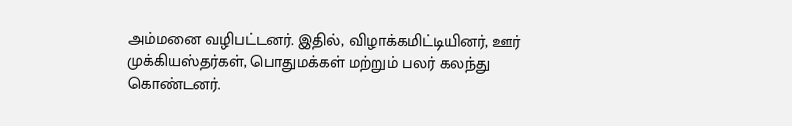அம்மனை வழிபட்டனர். இதில், விழாக்கமிட்டியினர், ஊர் முக்கியஸ்தர்கள், பொதுமக்கள் மற்றும் பலர் கலந்து கொண்டனர்.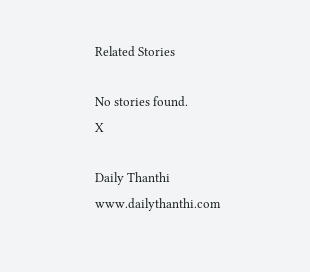Related Stories

No stories found.
X

Daily Thanthi
www.dailythanthi.com